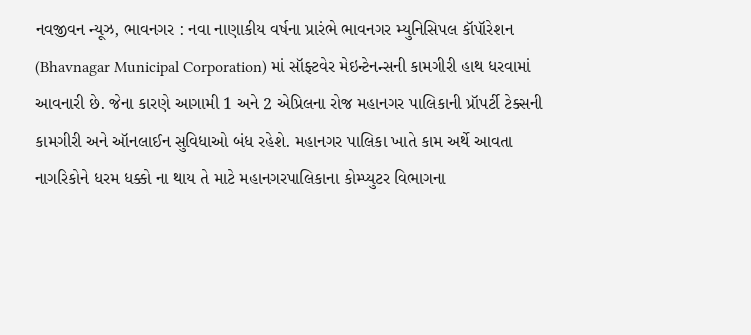નવજીવન ન્યૂઝ, ભાવનગર : નવા નાણાકીય વર્ષના પ્રારંભે ભાવનગર મ્યુનિસિપલ કૉપૉરેશન (Bhavnagar Municipal Corporation) માં સૉફ્ટવેર મેઇન્ટેનન્સની કામગીરી હાથ ધરવામાં આવનારી છે. જેના કારણે આગામી 1 અને 2 એપ્રિલના રોજ મહાનગર પાલિકાની પ્રૉપર્ટી ટેક્સની કામગીરી અને ઑનલાઈન સુવિધાઓ બંધ રહેશે. મહાનગર પાલિકા ખાતે કામ અર્થે આવતા નાગરિકોને ધરમ ધક્કો ના થાય તે માટે મહાનગરપાલિકાના કોમ્પ્યુટર વિભાગના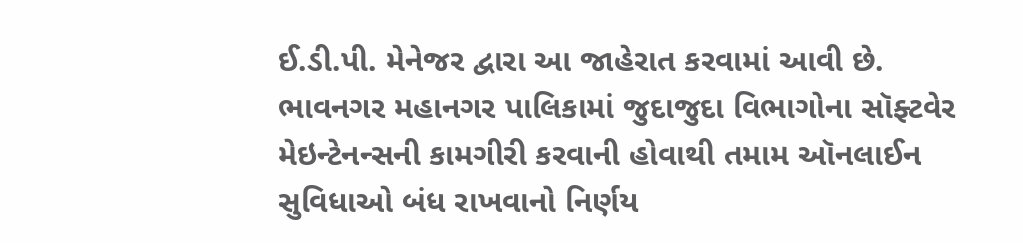ઈ.ડી.પી. મેનેજર દ્વારા આ જાહેરાત કરવામાં આવી છે.
ભાવનગર મહાનગર પાલિકામાં જુદાજુદા વિભાગોના સૉફ્ટવેર મેઇન્ટેનન્સની કામગીરી કરવાની હોવાથી તમામ ઑનલાઈન સુવિધાઓ બંધ રાખવાનો નિર્ણય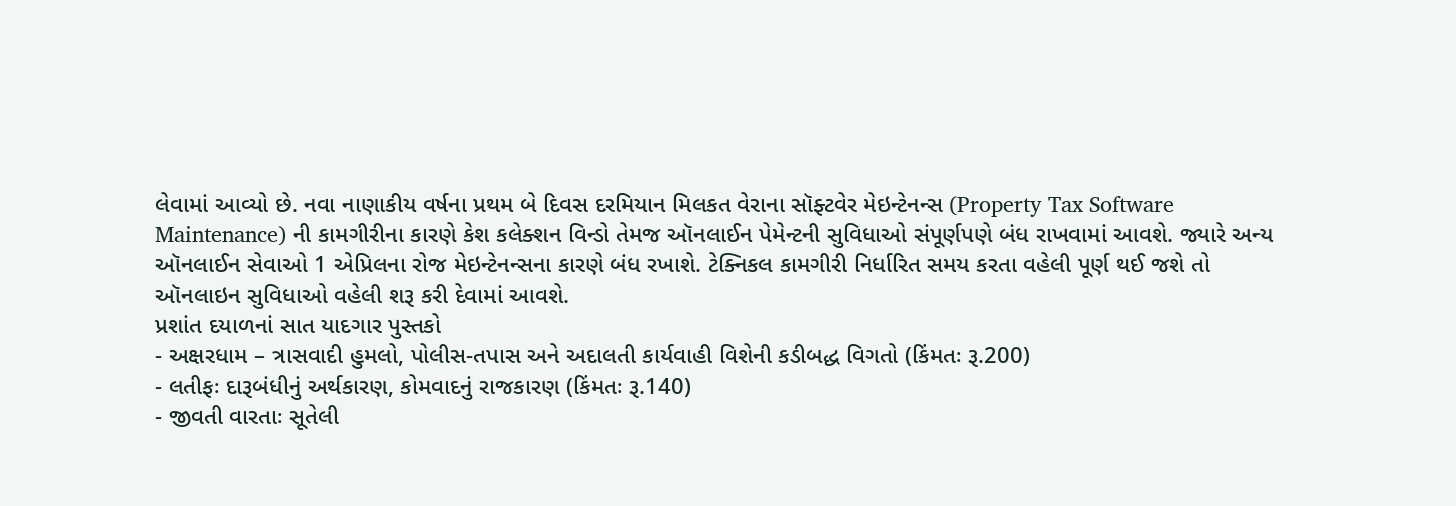લેવામાં આવ્યો છે. નવા નાણાકીય વર્ષના પ્રથમ બે દિવસ દરમિયાન મિલકત વેરાના સૉફ્ટવેર મેઇન્ટેનન્સ (Property Tax Software Maintenance) ની કામગીરીના કારણે કેશ કલેક્શન વિન્ડો તેમજ ઑનલાઈન પેમેન્ટની સુવિધાઓ સંપૂર્ણપણે બંધ રાખવામાં આવશે. જ્યારે અન્ય ઑનલાઈન સેવાઓ 1 એપ્રિલના રોજ મેઇન્ટેનન્સના કારણે બંધ રખાશે. ટેક્નિકલ કામગીરી નિર્ધારિત સમય કરતા વહેલી પૂર્ણ થઈ જશે તો ઑનલાઇન સુવિધાઓ વહેલી શરૂ કરી દેવામાં આવશે.
પ્રશાંત દયાળનાં સાત યાદગાર પુસ્તકો
- અક્ષરધામ – ત્રાસવાદી હુમલો, પોલીસ-તપાસ અને અદાલતી કાર્યવાહી વિશેની કડીબદ્ધ વિગતો (કિંમતઃ રૂ.200)
- લતીફઃ દારૂબંધીનું અર્થકારણ, કોમવાદનું રાજકારણ (કિંમતઃ રૂ.140)
- જીવતી વારતાઃ સૂતેલી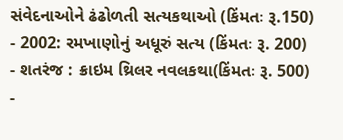સંવેદનાઓને ઢંઢોળતી સત્યકથાઓ (કિંમતઃ રૂ.150)
- 2002: રમખાણોનું અધૂરું સત્ય (કિંમતઃ રૂ. 200)
- શતરંજ : ક્રાઇમ થ્રિલર નવલકથા(કિંમતઃ રૂ. 500)
-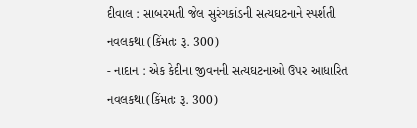દીવાલ : સાબરમતી જેલ સુરંગકાંડની સત્યઘટનાને સ્પર્શતી નવલકથા (કિંમતઃ રૂ. 300)
- નાદાન : એક કેદીના જીવનની સત્યઘટનાઓ ઉપર આધારિત નવલકથા(કિંમતઃ રૂ. 300)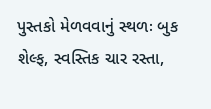પુસ્તકો મેળવવાનું સ્થળઃ બુક શેલ્ફ, સ્વસ્તિક ચાર રસ્તા,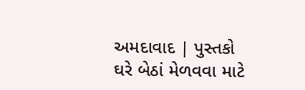અમદાવાદ | પુસ્તકો ઘરે બેઠાં મેળવવા માટે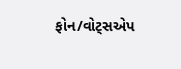ફોન/વોટ્સએપ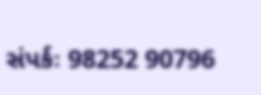સંપર્કઃ 98252 90796